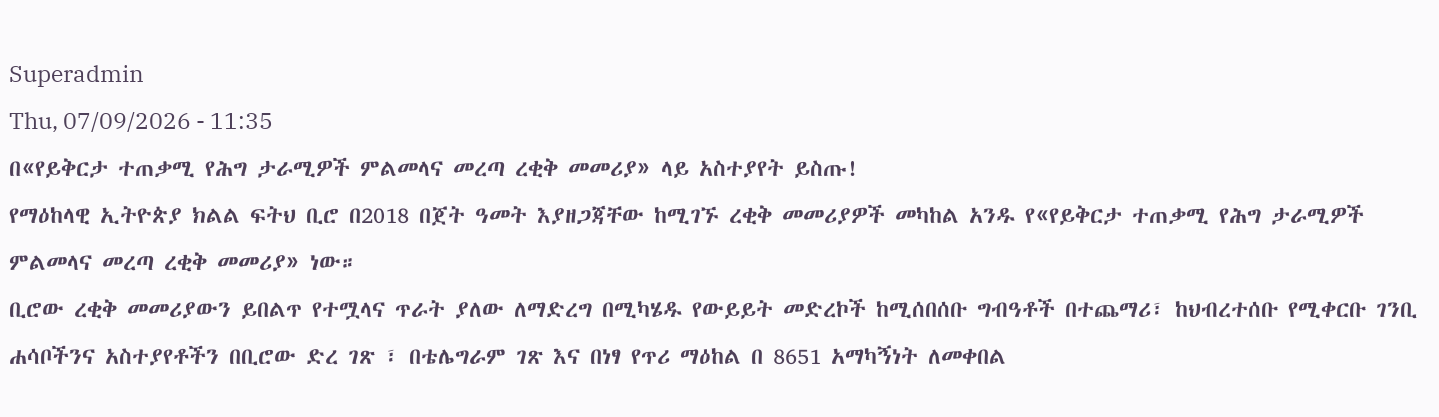Superadmin
Thu, 07/09/2026 - 11:35
በ«የይቅርታ ተጠቃሚ የሕግ ታራሚዎች ምልመላና መረጣ ረቂቅ መመሪያ» ላይ አስተያየት ይስጡ!
የማዕከላዊ ኢትዮጵያ ክልል ፍትህ ቢሮ በ2018 በጀት ዓመት እያዘጋጃቸው ከሚገኙ ረቂቅ መመሪያዎች መካከል አንዱ የ«የይቅርታ ተጠቃሚ የሕግ ታራሚዎች ምልመላና መረጣ ረቂቅ መመሪያ» ነው።
ቢሮው ረቂቅ መመሪያውን ይበልጥ የተሟላና ጥራት ያለው ለማድረግ በሚካሄዱ የውይይት መድረኮች ከሚሰበሰቡ ግብዓቶች በተጨማሪ፣ ከህብረተሰቡ የሚቀርቡ ገንቢ ሐሳቦችንና አስተያየቶችን በቢሮው ድረ ገጽ ፣ በቴሌግራም ገጽ እና በነፃ የጥሪ ማዕከል በ 8651 አማካኝነት ለመቀበል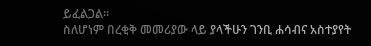ይፈልጋል።
ስለሆነም በረቂቅ መመሪያው ላይ ያላችሁን ገንቢ ሐሳብና አስተያየት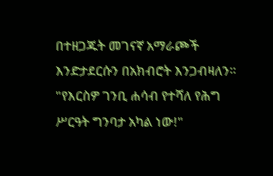በተዘጋጁት መገናኛ አማራጮች እንድታደርሱን በአክብሮት እንጋብዛለን።
"የእርስዎ ገንቢ ሐሳብ የተሻለ የሕግ ሥርዓት ግንባታ አካል ነው!"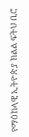የማዕከላዊ ኢትዮጵያ ክልል ፍትህ ቢሮ